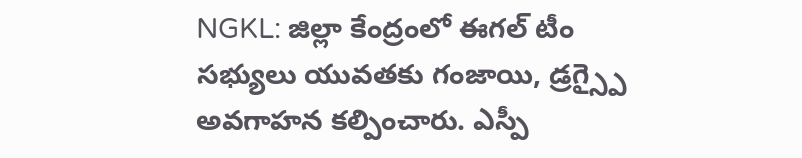NGKL: జిల్లా కేంద్రంలో ఈగల్ టీం సభ్యులు యువతకు గంజాయి, డ్రగ్స్పై అవగాహన కల్పించారు. ఎస్పీ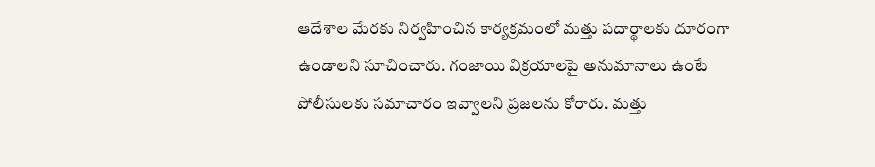ఆదేశాల మేరకు నిర్వహించిన కార్యక్రమంలో మత్తు పదార్థాలకు దూరంగా ఉండాలని సూచించారు. గంజాయి విక్రయాలపై అనుమానాలు ఉంటే పోలీసులకు సమాచారం ఇవ్వాలని ప్రజలను కోరారు. మత్తు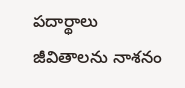పదార్థాలు జీవితాలను నాశనం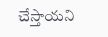చేస్తాయని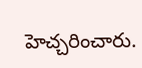హెచ్చరించారు.